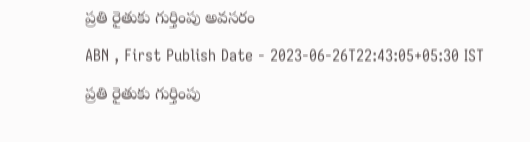ప్రతి రైతుకు గుర్తింపు అవసరం

ABN , First Publish Date - 2023-06-26T22:43:05+05:30 IST

ప్రతి రైతుకు గుర్తింపు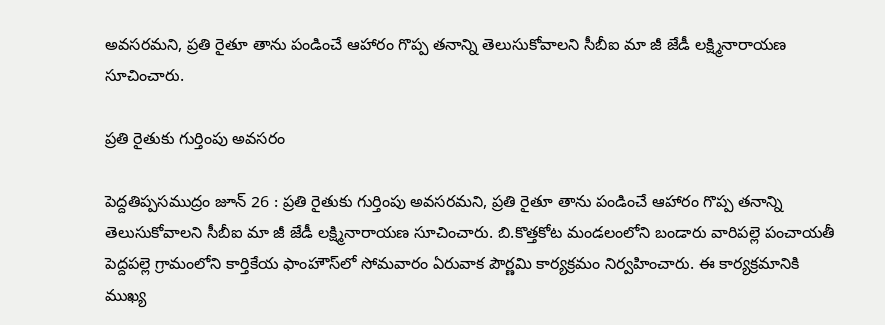అవసరమని, ప్రతి రైతూ తాను పండించే ఆహారం గొప్ప తనాన్ని తెలుసుకోవాలని సీబీఐ మా జీ జేడీ లక్ష్మినారాయణ సూచించారు.

ప్రతి రైతుకు గుర్తింపు అవసరం

పెద్దతిప్పసముద్రం జూన్‌ 26 : ప్రతి రైతుకు గుర్తింపు అవసరమని, ప్రతి రైతూ తాను పండించే ఆహారం గొప్ప తనాన్ని తెలుసుకోవాలని సీబీఐ మా జీ జేడీ లక్ష్మినారాయణ సూచించారు. బి.కొత్తకోట మండలంలోని బండారు వారిపల్లె పంచాయతీ పెద్దపల్లె గ్రామంలోని కార్తికేయ ఫాంహౌస్‌లో సోమవారం ఏరువాక పౌర్ణమి కార్యక్రమం నిర్వహించారు. ఈ కార్యక్రమానికి ముఖ్య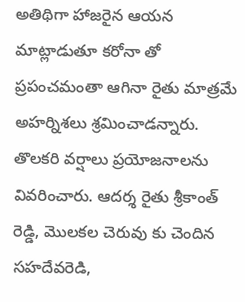అతిథిగా హాజరైన ఆయన మాట్లాడుతూ కరోనా తో ప్రపంచమంతా ఆగినా రైతు మాత్రమే అహర్నిశలు శ్రమించాడన్నారు. తొలకరి వర్షాలు ప్రయోజనాలను వివరించారు. ఆదర్శ రైతు శ్రీకాంత్‌ రెడ్డి, మొలకల చెరువు కు చెందిన సహదేవరెడి,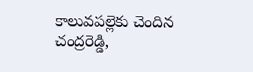కాలువపల్లెకు చెందిన చంద్రరెడ్డి,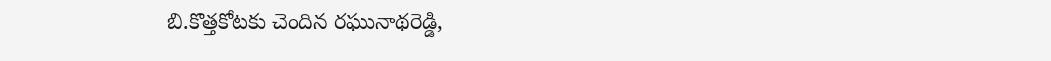బి.కొత్తకోటకు చెందిన రఘునాథరెడ్డి,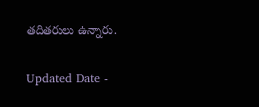తదితరులు ఉన్నారు.

Updated Date -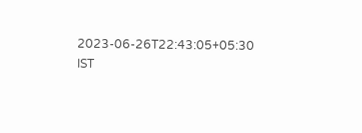2023-06-26T22:43:05+05:30 IST